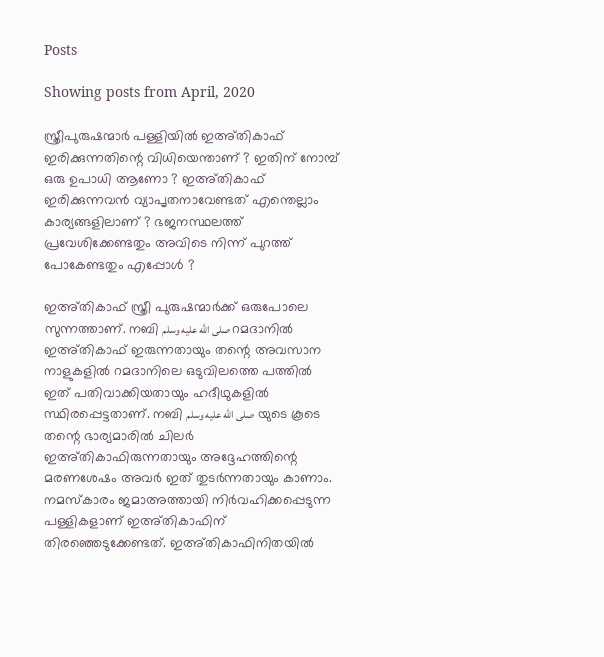Posts

Showing posts from April, 2020

സ്ത്രീപുരുഷന്മാർ പള്ളിയിൽ ഇഅ്തികാഫ് ഇരിക്കുന്നതിന്റെ വിധിയെന്താണ് ? ഇതിന് നോമ്പ് ഒരു ഉപാധി ആണോ ? ഇഅ്തികാഫ് ഇരിക്കുന്നവൻ വ്യാപൃതനാവേണ്ടത് എന്തെല്ലാം കാര്യങ്ങളിലാണ് ? ഭജനസ്ഥലത്ത് പ്രവേശിക്കേണ്ടതും അവിടെ നിന്ന് പുറത്ത് പോകേണ്ടതും എപ്പോൾ ?

ഇഅ്തികാഫ് സ്ത്രീ പുരുഷന്മാർക്ക് ഒരുപോലെ സുന്നത്താണ്. നബി صلى الله عليه وسلم റമദാനിൽ ഇഅ്തികാഫ് ഇരുന്നതായും തന്റെ അവസാന നാളുകളിൽ റമദാനിലെ ഒടുവിലത്തെ പത്തിൽ ഇത് പതിവാക്കിയതായും ഹദീഥുകളിൽ സ്ഥിരപ്പെട്ടതാണ്. നബി صلى الله عليه وسلم  യുടെ കൂടെ തന്റെ ഭാര്യമാരിൽ ചിലർ ഇഅ്തികാഫിരുന്നതായും അദ്ദേഹത്തിന്റെ മരണശേഷം അവർ ഇത് തുടർന്നതായും കാണാം. നമസ്കാരം ജമാഅത്തായി നിർവഹിക്കപ്പെടുന്ന പള്ളികളാണ് ഇഅ്തികാഫിന് തിരഞ്ഞെടുക്കേണ്ടത്. ഇഅ്തികാഫിനിതയിൽ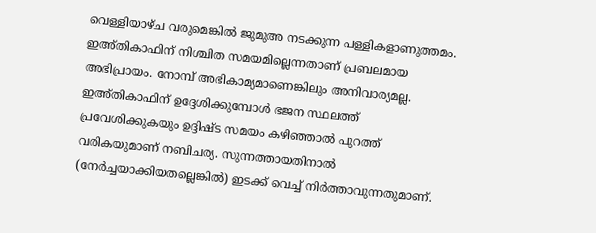വെള്ളിയാഴ്ച വരുമെങ്കിൽ ജുമുഅ നടക്കുന്ന പള്ളികളാണുത്തമം. ഇഅ്തികാഫിന് നിശ്ചിത സമയമില്ലെന്നതാണ് പ്രബലമായ അഭിപ്രായം. നോമ്പ് അഭികാമ്യമാണെങ്കിലും അനിവാര്യമല്ല. ഇഅ്തികാഫിന് ഉദ്ദേശിക്കുമ്പോൾ ഭജന സ്ഥലത്ത് പ്രവേശിക്കുകയും ഉദ്ദിഷ്ട സമയം കഴിഞ്ഞാൽ പുറത്ത് വരികയുമാണ് നബിചര്യ. സുന്നത്തായതിനാൽ (നേർച്ചയാക്കിയതല്ലെങ്കിൽ) ഇടക്ക് വെച്ച് നിർത്താവുന്നതുമാണ്.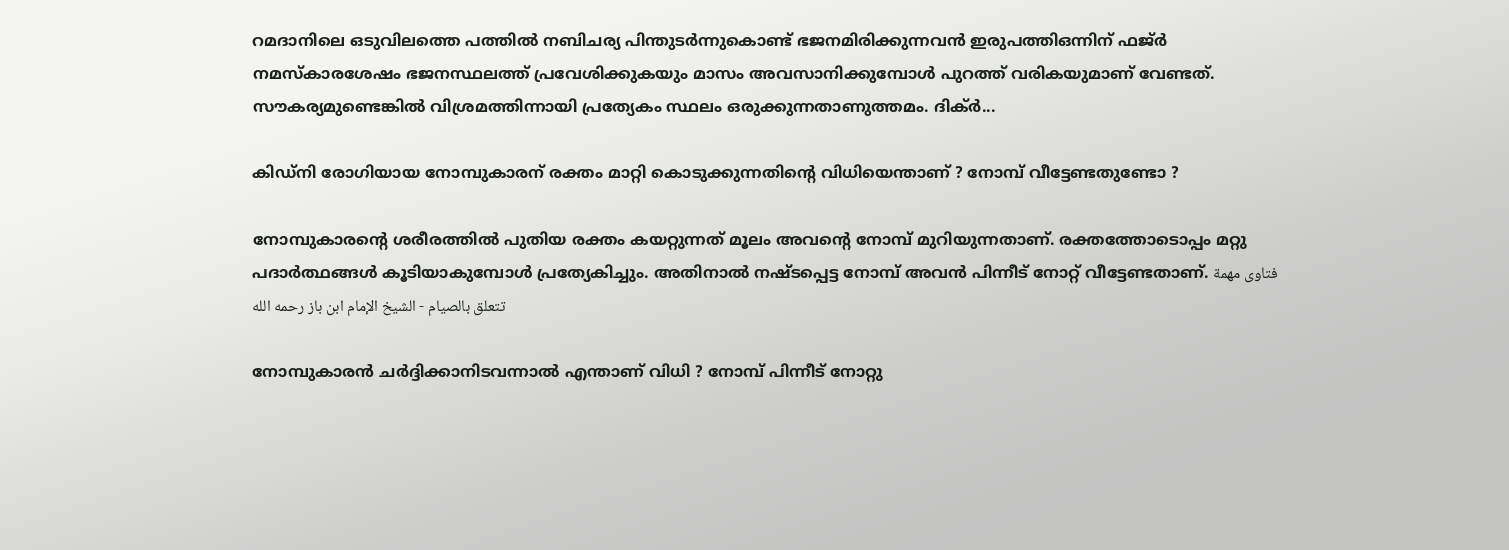റമദാനിലെ ഒടുവിലത്തെ പത്തിൽ നബിചര്യ പിന്തുടർന്നുകൊണ്ട് ഭജനമിരിക്കുന്നവൻ ഇരുപത്തിഒന്നിന് ഫജ്ർ നമസ്കാരശേഷം ഭജനസ്ഥലത്ത് പ്രവേശിക്കുകയും മാസം അവസാനിക്കുമ്പോൾ പുറത്ത് വരികയുമാണ് വേണ്ടത്. സൗകര്യമുണ്ടെങ്കിൽ വിശ്രമത്തിന്നായി പ്രത്യേകം സ്ഥലം ഒരുക്കുന്നതാണുത്തമം. ദിക്ർ...

കിഡ്നി രോഗിയായ നോമ്പുകാരന് രക്തം മാറ്റി കൊടുക്കുന്നതിന്റെ വിധിയെന്താണ് ? നോമ്പ് വീട്ടേണ്ടതുണ്ടോ ?

നോമ്പുകാരന്റെ ശരീരത്തിൽ പുതിയ രക്തം കയറ്റുന്നത് മൂലം അവന്റെ നോമ്പ് മുറിയുന്നതാണ്. രക്തത്തോടൊപ്പം മറ്റു പദാർത്ഥങ്ങൾ കൂടിയാകുമ്പോൾ പ്രത്യേകിച്ചും. അതിനാൽ നഷ്ടപ്പെട്ട നോമ്പ് അവൻ പിന്നീട് നോറ്റ് വീട്ടേണ്ടതാണ്. فتاوى مهمة تتعلق بالصيام - الشيخ الإمام ابن باز رحمه الله

നോമ്പുകാരൻ ചർദ്ദിക്കാനിടവന്നാൽ എന്താണ് വിധി ? നോമ്പ് പിന്നീട് നോറ്റു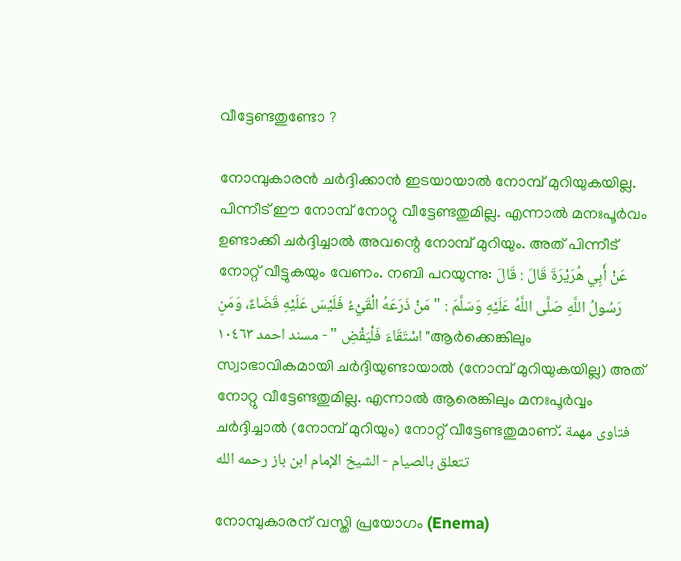വീട്ടേണ്ടതുണ്ടോ ?

നോമ്പുകാരൻ ചർദ്ദിക്കാൻ ഇടയായാൽ നോമ്പ് മുറിയുകയില്ല. പിന്നീട് ഈ നോമ്പ് നോറ്റു വീട്ടേണ്ടതുമില്ല. എന്നാൽ മനഃപൂർവം ഉണ്ടാക്കി ചർദ്ദിച്ചാൽ അവന്റെ നോമ്പ് മുറിയും. അത് പിന്നീട് നോറ്റ് വീട്ടുകയും വേണം. നബി പറയുന്നു: عَنْ أَبِي هُرَيْرَةَ قَالَ : قَالَ رَسُولُ اللَّهِ صَلَّى اللَّهُ عَلَيْهِ وَسَلَّمَ : " مَنْ ذَرَعَهُ الْقَيْءُ فَلَيْسَ عَلَيْهِ قَضَاءٌ، وَمَنِ اسْتَقَاءَ فَلْيَقْضِ " - مسند احمد ١٠٤٦٣ "ആർക്കെങ്കിലും സ്വാഭാവികമായി ചർദ്ദിയുണ്ടായാൽ (നോമ്പ് മുറിയുകയില്ല) അത് നോറ്റു വീട്ടേണ്ടതുമില്ല. എന്നാൽ ആരെങ്കിലും മനഃപൂർവ്വം ചർദ്ദിച്ചാൽ (നോമ്പ് മുറിയും) നോറ്റ് വീട്ടേണ്ടതുമാണ്. فتاوى مهمة تتعلق بالصيام - الشيخ الإمام ابن باز رحمه الله

നോമ്പുകാരന് വസ്തി പ്രയോഗം (Enema)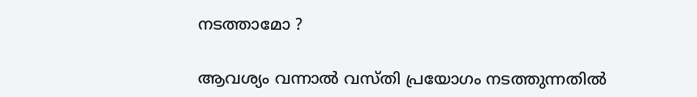നടത്താമോ ?

ആവശ്യം വന്നാൽ വസ്തി പ്രയോഗം നടത്തുന്നതിൽ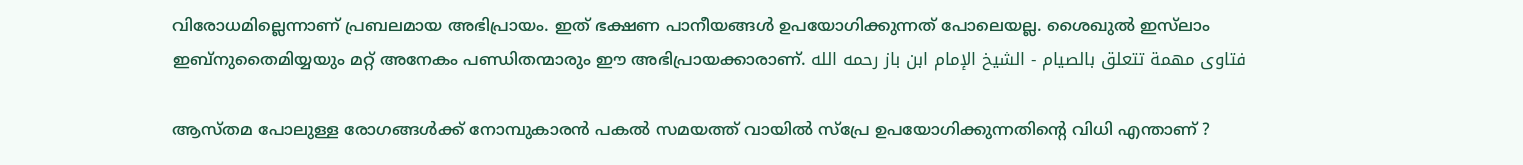വിരോധമില്ലെന്നാണ് പ്രബലമായ അഭിപ്രായം. ഇത് ഭക്ഷണ പാനീയങ്ങൾ ഉപയോഗിക്കുന്നത് പോലെയല്ല. ശൈഖുൽ ഇസ്‌ലാം ഇബ്നുതൈമിയ്യയും മറ്റ് അനേകം പണ്ഡിതന്മാരും ഈ അഭിപ്രായക്കാരാണ്. فتاوى مهمة تتعلق بالصيام - الشيخ الإمام ابن باز رحمه الله

ആസ്തമ പോലുള്ള രോഗങ്ങൾക്ക് നോമ്പുകാരൻ പകൽ സമയത്ത് വായിൽ സ്പ്രേ ഉപയോഗിക്കുന്നതിന്റെ വിധി എന്താണ് ?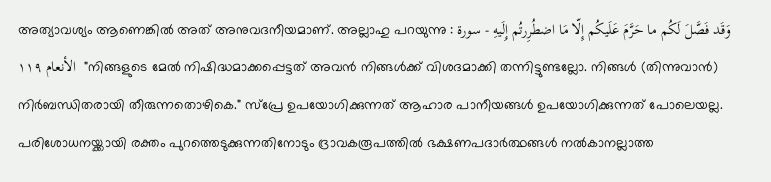അത്യാവശ്യം ആണെങ്കിൽ അത് അനുവദനീയമാണ്. അല്ലാഹു പറയുന്നു : وَقَد فَصَّلَ لَكُم ما حَرَّمَ عَلَيكُم إِلّا مَا اضطُرِرتُم إِلَيهِ - سورة الأنعام ١١٩  "നിങ്ങളുടെ മേൽ നിഷിദ്ധമാക്കപ്പെട്ടത് അവൻ നിങ്ങൾക്ക് വിശദമാക്കി തന്നിട്ടുണ്ടല്ലോ. നിങ്ങൾ (തിന്നുവാൻ) നിർബന്ധിതരായി തീരുന്നതൊഴികെ." സ്പ്രേ ഉപയോഗിക്കുന്നത് ആഹാര പാനീയങ്ങൾ ഉപയോഗിക്കുന്നത് പോലെയല്ല. പരിശോധനയ്ക്കായി രക്തം പുറത്തെടുക്കുന്നതിനോടും ദ്രാവകരൂപത്തിൽ ഭക്ഷണപദാർത്ഥങ്ങൾ നൽകാനല്ലാത്ത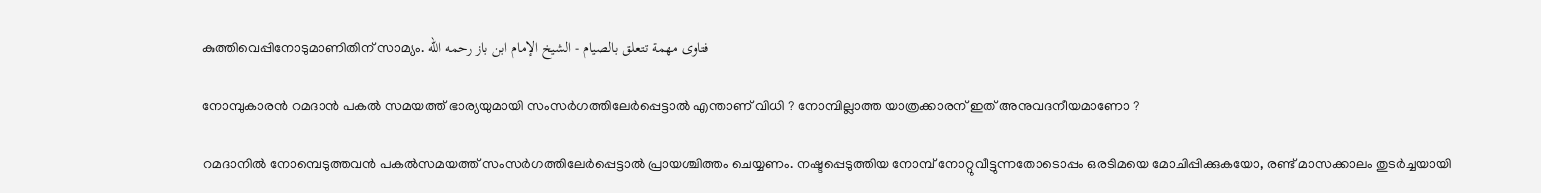കുത്തിവെപ്പിനോടുമാണിതിന് സാമ്യം. فتاوى مهمة تتعلق بالصيام - الشيخ الإمام ابن باز رحمه الله

നോമ്പുകാരൻ റമദാൻ പകൽ സമയത്ത് ഭാര്യയുമായി സംസർഗത്തിലേർപ്പെട്ടാൽ എന്താണ് വിധി ? നോമ്പില്ലാത്ത യാത്രക്കാരന് ഇത് അനുവദനീയമാണോ ?

റമദാനിൽ നോമ്പെടുത്തവൻ പകൽസമയത്ത് സംസർഗത്തിലേർപ്പെട്ടാൽ പ്രായശ്ചിത്തം ചെയ്യണം. നഷ്ടപ്പെടുത്തിയ നോമ്പ് നോറ്റുവീട്ടുന്നതോടൊപ്പം ഒരടിമയെ മോചിപ്പിക്കുകയോ, രണ്ട് മാസക്കാലം തുടർച്ചയായി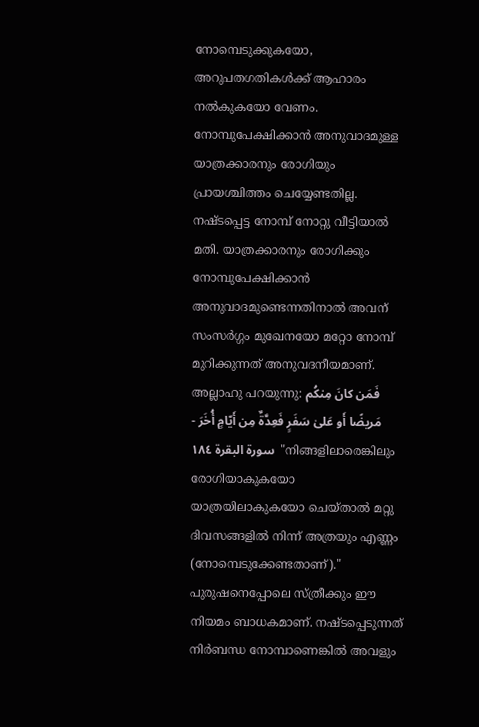നോമ്പെടുക്കുകയോ, അറുപതഗതികൾക്ക് ആഹാരം നൽകുകയോ വേണം. നോമ്പുപേക്ഷിക്കാൻ അനുവാദമുള്ള യാത്രക്കാരനും രോഗിയും പ്രായശ്ചിത്തം ചെയ്യേണ്ടതില്ല. നഷ്ടപ്പെട്ട നോമ്പ് നോറ്റു വീട്ടിയാൽ മതി. യാത്രക്കാരനും രോഗിക്കും നോമ്പുപേക്ഷിക്കാൻ അനുവാദമുണ്ടെന്നതിനാൽ അവന് സംസർഗ്ഗം മുഖേനയോ മറ്റോ നോമ്പ് മുറിക്കുന്നത് അനുവദനീയമാണ്. അല്ലാഹു പറയുന്നു: فَمَن كانَ مِنكُم مَريضًا أَو عَلىٰ سَفَرٍ فَعِدَّةٌ مِن أَيّامٍ أُخَرَ - سورة البقرة ١٨٤  "നിങ്ങളിലാരെങ്കിലും രോഗിയാകുകയോ യാത്രയിലാകുകയോ ചെയ്താൽ മറ്റു ദിവസങ്ങളിൽ നിന്ന് അത്രയും എണ്ണം (നോമ്പെടുക്കേണ്ടതാണ്)." പുരുഷനെപ്പോലെ സ്ത്രീക്കും ഈ നിയമം ബാധകമാണ്. നഷ്ടപ്പെടുന്നത് നിർബന്ധ നോമ്പാണെങ്കിൽ അവളും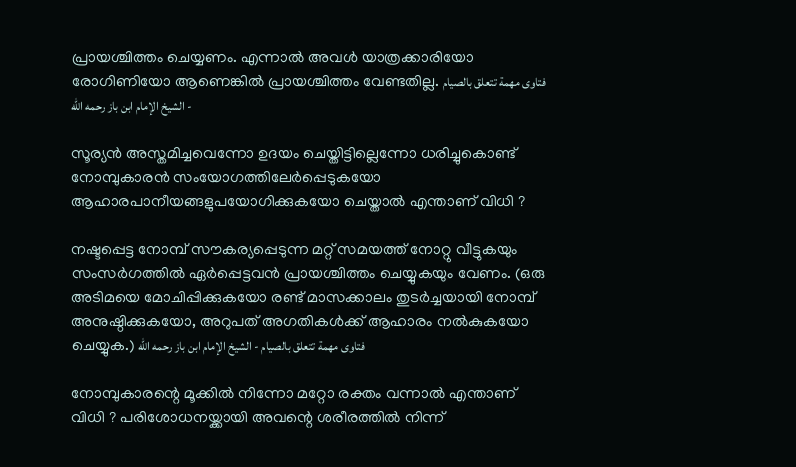പ്രായശ്ചിത്തം ചെയ്യണം. എന്നാൽ അവൾ യാത്രക്കാരിയോ രോഗിണിയോ ആണെങ്കിൽ പ്രായശ്ചിത്തം വേണ്ടതില്ല. فتاوى مهمة تتعلق بالصيام - الشيخ الإمام ابن باز رحمه الله

സൂര്യൻ അസ്തമിച്ചവെന്നോ ഉദയം ചെയ്തിട്ടില്ലെന്നോ ധരിച്ചുകൊണ്ട് നോമ്പുകാരൻ സംയോഗത്തിലേർപ്പെടുകയോ ആഹാരപാനീയങ്ങളുപയോഗിക്കുകയോ ചെയ്താൽ എന്താണ് വിധി ?

നഷ്ടപ്പെട്ട നോമ്പ് സൗകര്യപ്പെടുന്ന മറ്റ് സമയത്ത് നോറ്റു വീട്ടുകയും സംസർഗത്തിൽ ഏർപ്പെട്ടവൻ പ്രായശ്ചിത്തം ചെയ്യുകയും വേണം. (ഒരു അടിമയെ മോചിപ്പിക്കുകയോ രണ്ട് മാസക്കാലം തുടർച്ചയായി നോമ്പ് അനുഷ്ഠിക്കുകയോ, അറുപത് അഗതികൾക്ക് ആഹാരം നൽകുകയോ ചെയ്യുക.) فتاوى مهمة تتعلق بالصيام - الشيخ الإمام ابن باز رحمه الله

നോമ്പുകാരന്റെ മൂക്കിൽ നിന്നോ മറ്റോ രക്തം വന്നാൽ എന്താണ് വിധി ? പരിശോധനയ്ക്കായി അവന്റെ ശരീരത്തിൽ നിന്ന്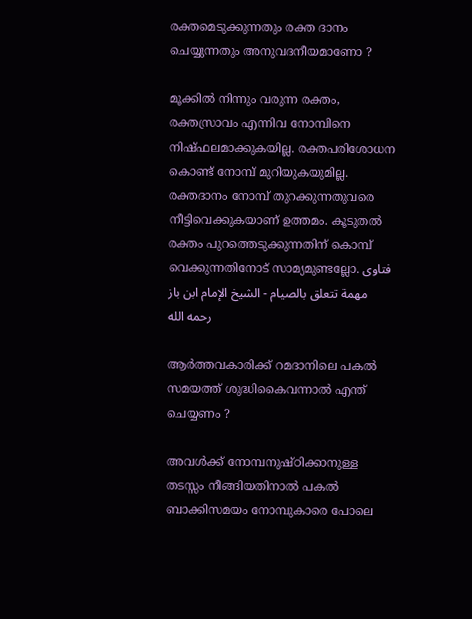രക്തമെടുക്കുന്നതും രക്ത ദാനം ചെയ്യുന്നതും അനുവദനീയമാണോ ?

മൂക്കിൽ നിന്നും വരുന്ന രക്തം, രക്തസ്രാവം എന്നിവ നോമ്പിനെ നിഷ്ഫലമാക്കുകയില്ല. രക്തപരിശോധന കൊണ്ട് നോമ്പ് മുറിയുകയുമില്ല. രക്തദാനം നോമ്പ് തുറക്കുന്നതുവരെ നീട്ടിവെക്കുകയാണ് ഉത്തമം. കൂടുതൽ രക്തം പുറത്തെടുക്കുന്നതിന് കൊമ്പ് വെക്കുന്നതിനോട് സാമ്യമുണ്ടല്ലോ. فتاوى مهمة تتعلق بالصيام - الشيخ الإمام ابن باز رحمه الله

ആർത്തവകാരിക്ക് റമദാനിലെ പകൽ സമയത്ത് ശുദ്ധികൈവന്നാൽ എന്ത് ചെയ്യണം ?

അവൾക്ക് നോമ്പനുഷ്ഠിക്കാനുള്ള തടസ്സം നീങ്ങിയതിനാൽ പകൽ ബാക്കിസമയം നോമ്പുകാരെ പോലെ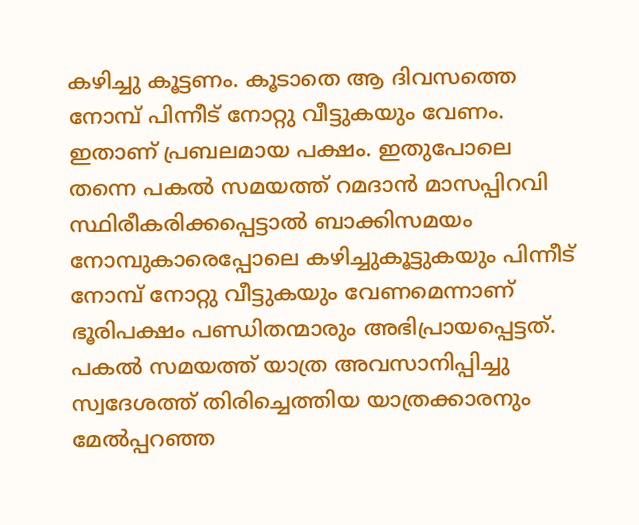കഴിച്ചു കൂട്ടണം. കൂടാതെ ആ ദിവസത്തെ നോമ്പ് പിന്നീട് നോറ്റു വീട്ടുകയും വേണം. ഇതാണ് പ്രബലമായ പക്ഷം. ഇതുപോലെ തന്നെ പകൽ സമയത്ത് റമദാൻ മാസപ്പിറവി സ്ഥിരീകരിക്കപ്പെട്ടാൽ ബാക്കിസമയം നോമ്പുകാരെപ്പോലെ കഴിച്ചുകൂട്ടുകയും പിന്നീട് നോമ്പ് നോറ്റു വീട്ടുകയും വേണമെന്നാണ് ഭൂരിപക്ഷം പണ്ഡിതന്മാരും അഭിപ്രായപ്പെട്ടത്. പകൽ സമയത്ത് യാത്ര അവസാനിപ്പിച്ചു സ്വദേശത്ത് തിരിച്ചെത്തിയ യാത്രക്കാരനും മേൽപ്പറഞ്ഞ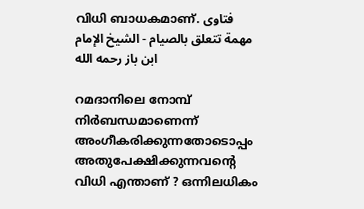വിധി ബാധകമാണ്. فتاوى مهمة تتعلق بالصيام - الشيخ الإمام ابن باز رحمه الله

റമദാനിലെ നോമ്പ് നിർബന്ധമാണെന്ന് അംഗീകരിക്കുന്നതോടൊപ്പം അതുപേക്ഷിക്കുന്നവന്റെ വിധി എന്താണ് ? ഒന്നിലധികം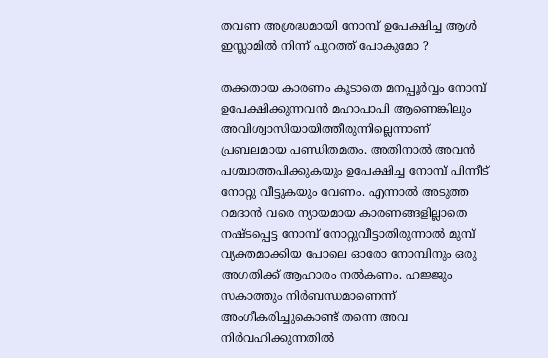തവണ അശ്രദ്ധമായി നോമ്പ് ഉപേക്ഷിച്ച ആൾ ഇസ്ലാമിൽ നിന്ന് പുറത്ത് പോകുമോ ?

തക്കതായ കാരണം കൂടാതെ മനപ്പൂർവ്വം നോമ്പ് ഉപേക്ഷിക്കുന്നവൻ മഹാപാപി ആണെങ്കിലും അവിശ്വാസിയായിത്തീരുന്നില്ലെന്നാണ് പ്രബലമായ പണ്ഡിതമതം. അതിനാൽ അവൻ പശ്ചാത്തപിക്കുകയും ഉപേക്ഷിച്ച നോമ്പ് പിന്നീട് നോറ്റു വീട്ടുകയും വേണം. എന്നാൽ അടുത്ത റമദാൻ വരെ ന്യായമായ കാരണങ്ങളില്ലാതെ നഷ്ടപ്പെട്ട നോമ്പ് നോറ്റുവീട്ടാതിരുന്നാൽ മുമ്പ് വ്യക്തമാക്കിയ പോലെ ഓരോ നോമ്പിനും ഒരു അഗതിക്ക് ആഹാരം നൽകണം. ഹജ്ജും സകാത്തും നിർബന്ധമാണെന്ന് അംഗീകരിച്ചുകൊണ്ട് തന്നെ അവ നിർവഹിക്കുന്നതിൽ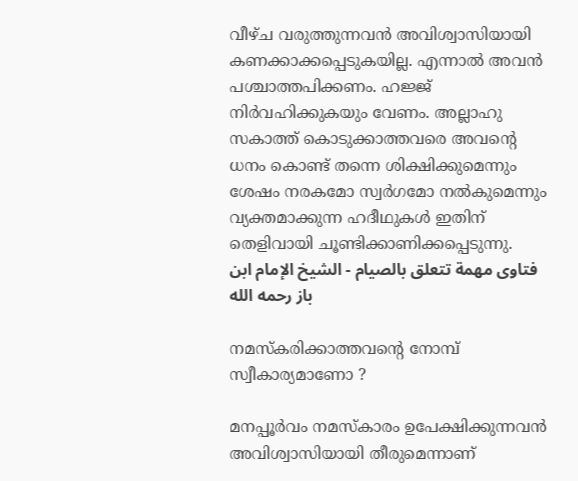വീഴ്ച വരുത്തുന്നവൻ അവിശ്വാസിയായി കണക്കാക്കപ്പെടുകയില്ല. എന്നാൽ അവൻ പശ്ചാത്തപിക്കണം. ഹജ്ജ് നിർവഹിക്കുകയും വേണം. അല്ലാഹു സകാത്ത് കൊടുക്കാത്തവരെ അവന്റെ ധനം കൊണ്ട് തന്നെ ശിക്ഷിക്കുമെന്നും ശേഷം നരകമോ സ്വർഗമോ നൽകുമെന്നും വ്യക്തമാക്കുന്ന ഹദീഥുകൾ ഇതിന് തെളിവായി ചൂണ്ടിക്കാണിക്കപ്പെടുന്നു. فتاوى مهمة تتعلق بالصيام - الشيخ الإمام ابن باز رحمه الله

നമസ്കരിക്കാത്തവന്റെ നോമ്പ് സ്വീകാര്യമാണോ ?

മനപ്പൂർവം നമസ്കാരം ഉപേക്ഷിക്കുന്നവൻ അവിശ്വാസിയായി തീരുമെന്നാണ്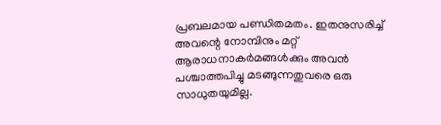പ്രബലമായ പണ്ഡിതമതം. ഇതനുസരിച്ച് അവന്റെ നോമ്പിനും മറ്റ് ആരാധനാകർമങ്ങൾക്കും അവൻ പശ്ചാത്തപിച്ചു മടങ്ങുന്നതുവരെ ഒരു സാധുതയുമില്ല.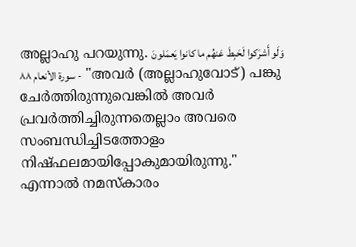അല്ലാഹു പറയുന്നു. وَلَو أَشرَكوا لَحَبِطَ عَنهُم ما كانوا يَعمَلونَ - سورة الأنعام ٨٨  "അവർ (അല്ലാഹുവോട്) പങ്കു ചേർത്തിരുന്നുവെങ്കിൽ അവർ പ്രവർത്തിച്ചിരുന്നതെല്ലാം അവരെ സംബന്ധിച്ചിടത്തോളം നിഷ്ഫലമായിപ്പോകുമായിരുന്നു." എന്നാൽ നമസ്കാരം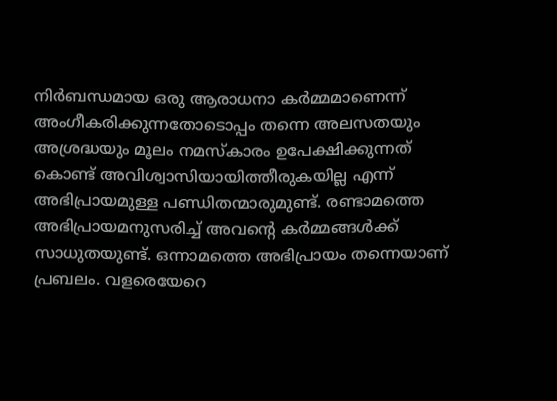നിർബന്ധമായ ഒരു ആരാധനാ കർമ്മമാണെന്ന് അംഗീകരിക്കുന്നതോടൊപ്പം തന്നെ അലസതയും അശ്രദ്ധയും മൂലം നമസ്കാരം ഉപേക്ഷിക്കുന്നത് കൊണ്ട് അവിശ്വാസിയായിത്തീരുകയില്ല എന്ന് അഭിപ്രായമുള്ള പണ്ഡിതന്മാരുമുണ്ട്. രണ്ടാമത്തെ അഭിപ്രായമനുസരിച്ച് അവന്റെ കർമ്മങ്ങൾക്ക് സാധുതയുണ്ട്. ഒന്നാമത്തെ അഭിപ്രായം തന്നെയാണ് പ്രബലം. വളരെയേറെ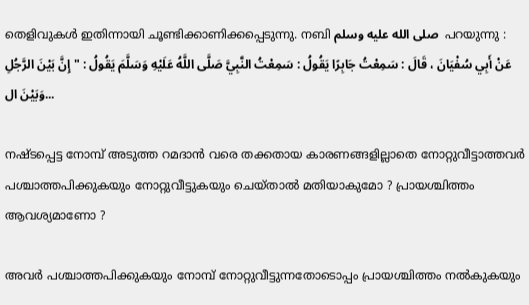തെളിവുകൾ ഇതിന്നായി ചൂണ്ടിക്കാണിക്കപ്പെടുന്നു. നബി صلى الله عليه وسلم  പറയുന്നു : عَنْ أَبِي سُفْيَانَ ، قَالَ : سَمِعْتُ جَابِرًا يَقُولُ : سَمِعْتُ النَّبِيَّ صَلَّى اللَّهُ عَلَيْهِ وَسَلَّمَ يَقُولُ : " إِنَّ بَيْنَ الرَّجُلِ وَبَيْنَ ال...

നഷ്ടപ്പെട്ട നോമ്പ് അടുത്ത റമദാൻ വരെ തക്കതായ കാരണങ്ങളില്ലാതെ നോറ്റുവീട്ടാത്തവർ പശ്ചാത്തപിക്കുകയും നോറ്റുവീട്ടുകയും ചെയ്താൽ മതിയാകുമോ ? പ്രായശ്ചിത്തം ആവശ്യമാണോ ?

അവർ പശ്ചാത്തപിക്കുകയും നോമ്പ് നോറ്റുവീട്ടുന്നതോടൊപ്പം പ്രായശ്ചിത്തം നൽകുകയും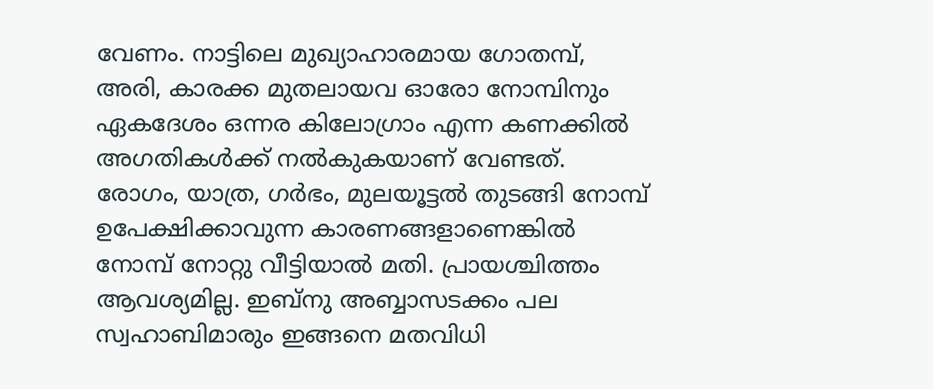വേണം. നാട്ടിലെ മുഖ്യാഹാരമായ ഗോതമ്പ്, അരി, കാരക്ക മുതലായവ ഓരോ നോമ്പിനും ഏകദേശം ഒന്നര കിലോഗ്രാം എന്ന കണക്കിൽ അഗതികൾക്ക് നൽകുകയാണ് വേണ്ടത്. രോഗം, യാത്ര, ഗർഭം, മുലയൂട്ടൽ തുടങ്ങി നോമ്പ് ഉപേക്ഷിക്കാവുന്ന കാരണങ്ങളാണെങ്കിൽ നോമ്പ് നോറ്റു വീട്ടിയാൽ മതി. പ്രായശ്ചിത്തം ആവശ്യമില്ല. ഇബ്നു അബ്ബാസടക്കം പല സ്വഹാബിമാരും ഇങ്ങനെ മതവിധി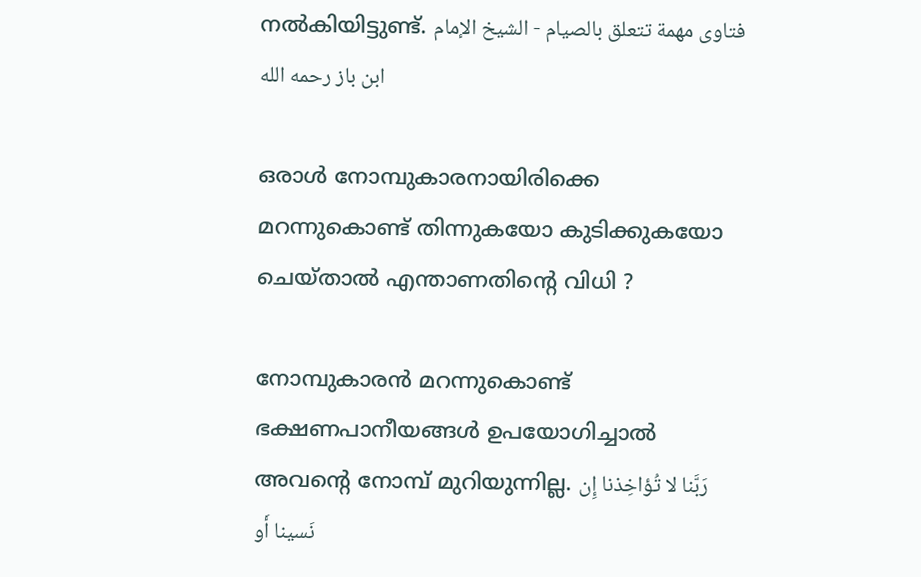നൽകിയിട്ടുണ്ട്. فتاوى مهمة تتعلق بالصيام - الشيخ الإمام ابن باز رحمه الله

ഒരാൾ നോമ്പുകാരനായിരിക്കെ മറന്നുകൊണ്ട് തിന്നുകയോ കുടിക്കുകയോ ചെയ്താൽ എന്താണതിന്റെ വിധി ?

നോമ്പുകാരൻ മറന്നുകൊണ്ട് ഭക്ഷണപാനീയങ്ങൾ ഉപയോഗിച്ചാൽ അവന്റെ നോമ്പ് മുറിയുന്നില്ല. رَبَّنا لا تُؤاخِذنا إِن نَسينا أَو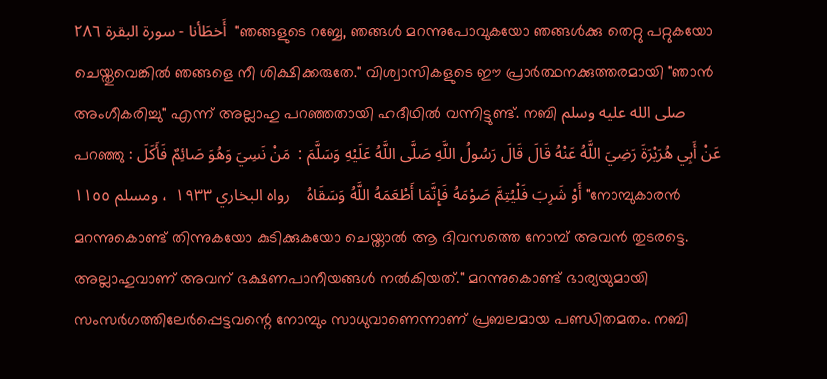أَخطَأنا - سورة البقرة ٢٨٦  "ഞങ്ങളുടെ റബ്ബേ, ഞങ്ങൾ മറന്നുപോവുകയോ ഞങ്ങൾക്കു തെറ്റു പറ്റുകയോ ചെയ്തുവെങ്കിൽ ഞങ്ങളെ നീ ശിക്ഷിക്കരുതേ." വിശ്വാസികളുടെ ഈ പ്രാർത്ഥനക്കുത്തരമായി "ഞാൻ അംഗീകരിച്ചു" എന്ന് അല്ലാഹു പറഞ്ഞതായി ഹദീഥിൽ വന്നിട്ടുണ്ട്. നബി صلى الله عليه وسلم  പറഞ്ഞു : عَنْ أَبِي هُرَيْرَةَ رَضِيَ اللَّهُ عَنْهُ قَالَ قَالَ رَسُولُ اللَّهِ صَلَّى اللَّهُ عَلَيْهِ وَسَلَّمَ :  مَنْ نَسِيَ وَهُوَ صَائِمٌ فَأَكَلَ أَوْ شَرِبَ فَلْيُتِمَّ صَوْمَهُ فَإِنَّمَا أَطْعَمَهُ اللَّهُ وَسَقَاهُ    رواه البخاري ١٩٣٣  ، ومسلم ١١٥٥ "നോമ്പുകാരൻ മറന്നുകൊണ്ട് തിന്നുകയോ കുടിക്കുകയോ ചെയ്താൽ ആ ദിവസത്തെ നോമ്പ് അവൻ തുടരട്ടെ. അല്ലാഹുവാണ് അവന് ഭക്ഷണപാനീയങ്ങൾ നൽകിയത്." മറന്നുകൊണ്ട് ഭാര്യയുമായി സംസർഗത്തിലേർപ്പെട്ടവന്റെ നോമ്പും സാധുവാണെന്നാണ് പ്രബലമായ പണ്ഡിതമതം. നബി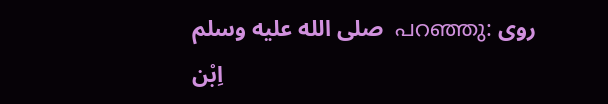صلى الله عليه وسلم  പറഞ്ഞു: روى اِبْن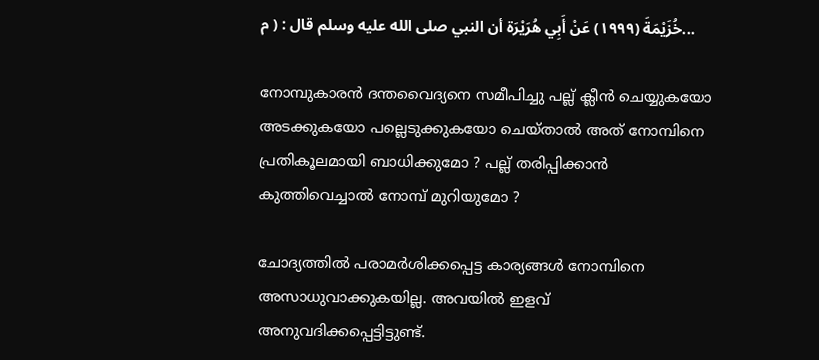خُزَيْمَةَ (١٩٩٩) عَنْ أَبِي هُرَيْرَة أن النبي صلى الله عليه وسلم قال : ( م...

നോമ്പുകാരൻ ദന്തവൈദ്യനെ സമീപിച്ചു പല്ല് ക്ലീൻ ചെയ്യുകയോ അടക്കുകയോ പല്ലെടുക്കുകയോ ചെയ്താൽ അത് നോമ്പിനെ പ്രതികൂലമായി ബാധിക്കുമോ ? പല്ല് തരിപ്പിക്കാൻ കുത്തിവെച്ചാൽ നോമ്പ് മുറിയുമോ ?

ചോദ്യത്തിൽ പരാമർശിക്കപ്പെട്ട കാര്യങ്ങൾ നോമ്പിനെ അസാധുവാക്കുകയില്ല. അവയിൽ ഇളവ് അനുവദിക്കപ്പെട്ടിട്ടുണ്ട്.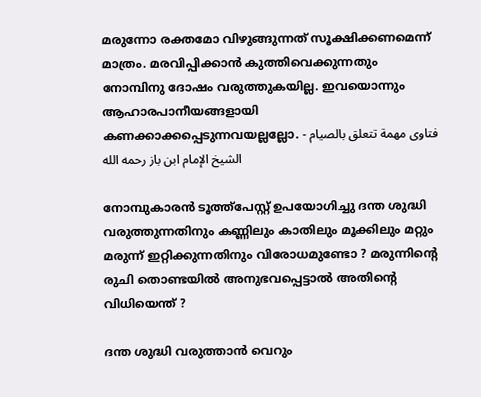മരുന്നോ രക്തമോ വിഴുങ്ങുന്നത് സൂക്ഷിക്കണമെന്ന് മാത്രം. മരവിപ്പിക്കാൻ കുത്തിവെക്കുന്നതും നോമ്പിനു ദോഷം വരുത്തുകയില്ല. ഇവയൊന്നും ആഹാരപാനീയങ്ങളായി കണക്കാക്കപ്പെടുന്നവയല്ലല്ലോ. فتاوى مهمة تتعلق بالصيام - الشيخ الإمام ابن باز رحمه الله

നോമ്പുകാരൻ ടൂത്ത്പേസ്റ്റ് ഉപയോഗിച്ചു ദന്ത ശുദ്ധി വരുത്തുന്നതിനും കണ്ണിലും കാതിലും മൂക്കിലും മറ്റും മരുന്ന് ഇറ്റിക്കുന്നതിനും വിരോധമുണ്ടോ ? മരുന്നിന്റെ രുചി തൊണ്ടയിൽ അനുഭവപ്പെട്ടാൽ അതിന്റെ വിധിയെന്ത് ?

ദന്ത ശുദ്ധി വരുത്താൻ വെറും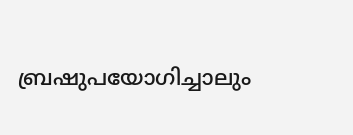ബ്രഷുപയോഗിച്ചാലും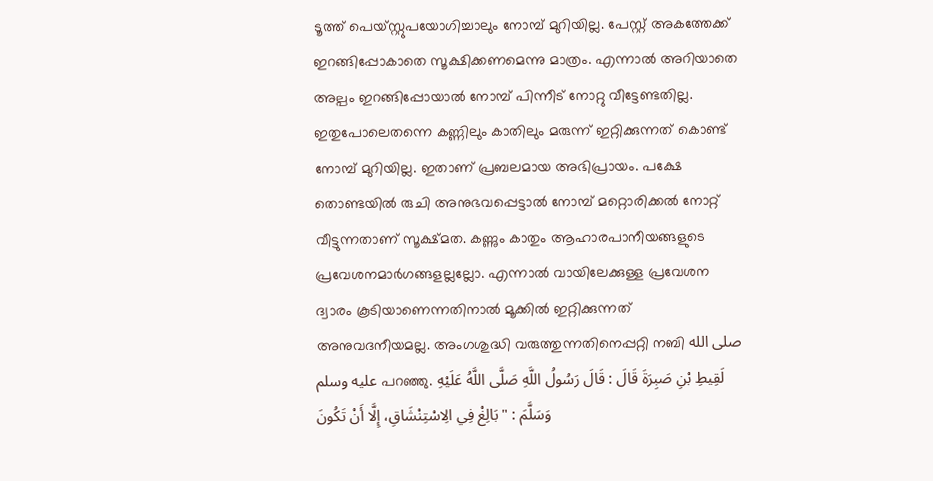ടൂത്ത് പെയ്സ്റ്റുപയോഗിച്ചാലും നോമ്പ് മുറിയില്ല. പേസ്റ്റ് അകത്തേക്ക് ഇറങ്ങിപ്പോകാതെ സൂക്ഷിക്കണമെന്നു മാത്രം. എന്നാൽ അറിയാതെ അല്പം ഇറങ്ങിപ്പോയാൽ നോമ്പ് പിന്നീട് നോറ്റു വീട്ടേണ്ടതില്ല. ഇതുപോലെതന്നെ കണ്ണിലും കാതിലും മരുന്ന് ഇറ്റിക്കുന്നത് കൊണ്ട് നോമ്പ് മുറിയില്ല. ഇതാണ് പ്രബലമായ അഭിപ്രായം. പക്ഷേ തൊണ്ടയിൽ രുചി അനുഭവപ്പെട്ടാൽ നോമ്പ് മറ്റൊരിക്കൽ നോറ്റ് വീട്ടുന്നതാണ് സൂക്ഷ്മത. കണ്ണും കാതും ആഹാരപാനീയങ്ങളുടെ പ്രവേശനമാർഗങ്ങളല്ലല്ലോ. എന്നാൽ വായിലേക്കുള്ള പ്രവേശന ദ്വാരം കൂടിയാണെന്നതിനാൽ മൂക്കിൽ ഇറ്റിക്കുന്നത് അനുവദനീയമല്ല. അംഗശുദ്ധി വരുത്തുന്നതിനെപ്പറ്റി നബി صلى الله عليه وسلم പറഞ്ഞു. لَقِيطِ بْنِ صَبِرَةَ قَالَ : قَالَ رَسُولُ اللَّهِ صَلَّى اللَّهُ عَلَيْهِ وَسَلَّمَ : " بَالِغْ فِي الِاسْتِنْشَاقِ، إِلَّا أَنْ تَكُونَ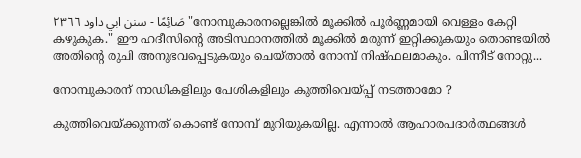صَائِمًا - سنن ابي داود ٢٣٦٦ "നോമ്പുകാരനല്ലെങ്കിൽ മൂക്കിൽ പൂർണ്ണമായി വെള്ളം കേറ്റി കഴുകുക." ഈ ഹദീസിന്റെ അടിസ്ഥാനത്തിൽ മൂക്കിൽ മരുന്ന് ഇറ്റിക്കുകയും തൊണ്ടയിൽ അതിന്റെ രുചി അനുഭവപ്പെടുകയും ചെയ്താൽ നോമ്പ് നിഷ്ഫലമാകും. പിന്നീട് നോറ്റു...

നോമ്പുകാരന് നാഡികളിലും പേശികളിലും കുത്തിവെയ്പ്പ് നടത്താമോ ?

കുത്തിവെയ്ക്കുന്നത് കൊണ്ട് നോമ്പ് മുറിയുകയില്ല. എന്നാൽ ആഹാരപദാർത്ഥങ്ങൾ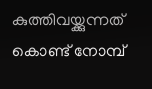കുത്തിവയ്ക്കുന്നത് കൊണ്ട് നോമ്പ്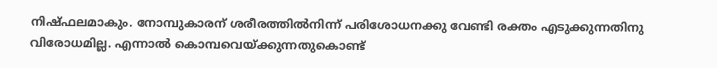നിഷ്ഫലമാകും. നോമ്പുകാരന് ശരീരത്തിൽനിന്ന് പരിശോധനക്കു വേണ്ടി രക്തം എടുക്കുന്നതിനു വിരോധമില്ല. എന്നാൽ കൊമ്പവെയ്ക്കുന്നതുകൊണ്ട്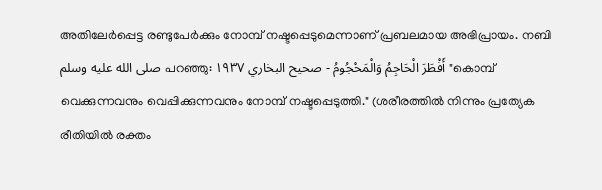അതിലേർപ്പെട്ട രണ്ടുപേർക്കും നോമ്പ് നഷ്ടപ്പെടുമെന്നാണ് പ്രബലമായ അഭിപ്രായം. നബി صلى الله عليه وسلم പറഞ്ഞു: أَفْطَرَ الْحَاجِمُ وَالْمَحْجُومُ - صحيح البخاري ١٩٣٧ "കൊമ്പ് വെക്കുന്നവനും വെപ്പിക്കുന്നവനും നോമ്പ് നഷ്ടപ്പെടുത്തി." (ശരീരത്തിൽ നിന്നും പ്രത്യേക രീതിയിൽ രക്തം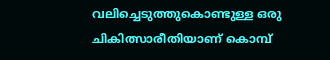വലിച്ചെടുത്തുകൊണ്ടുള്ള ഒരു ചികിത്സാരീതിയാണ് കൊമ്പ്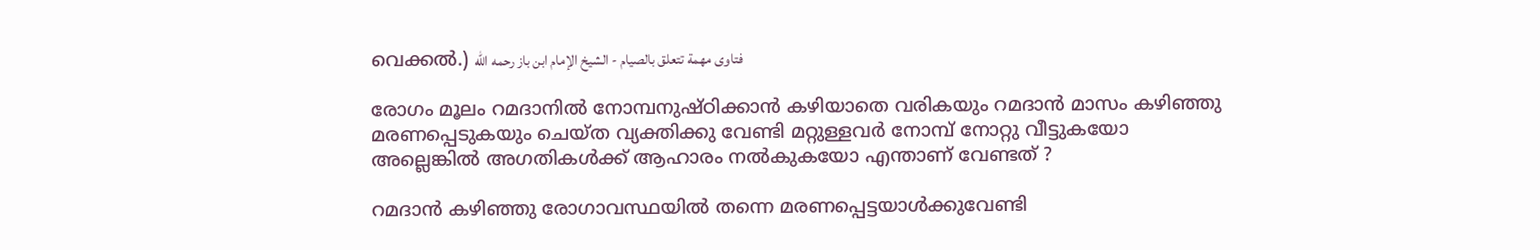വെക്കൽ.) فتاوى مهمة تتعلق بالصيام - الشيخ الإمام ابن باز رحمه الله

രോഗം മൂലം റമദാനിൽ നോമ്പനുഷ്ഠിക്കാൻ കഴിയാതെ വരികയും റമദാൻ മാസം കഴിഞ്ഞു മരണപ്പെടുകയും ചെയ്ത വ്യക്തിക്കു വേണ്ടി മറ്റുള്ളവർ നോമ്പ് നോറ്റു വീട്ടുകയോ അല്ലെങ്കിൽ അഗതികൾക്ക് ആഹാരം നൽകുകയോ എന്താണ് വേണ്ടത് ?

റമദാൻ കഴിഞ്ഞു രോഗാവസ്ഥയിൽ തന്നെ മരണപ്പെട്ടയാൾക്കുവേണ്ടി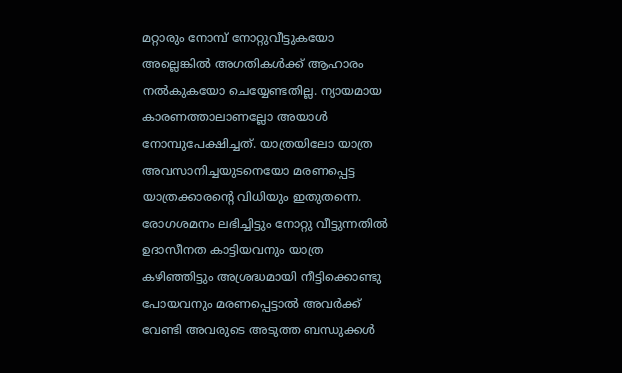മറ്റാരും നോമ്പ് നോറ്റുവീട്ടുകയോ അല്ലെങ്കിൽ അഗതികൾക്ക് ആഹാരം നൽകുകയോ ചെയ്യേണ്ടതില്ല. ന്യായമായ കാരണത്താലാണല്ലോ അയാൾ നോമ്പുപേക്ഷിച്ചത്. യാത്രയിലോ യാത്ര അവസാനിച്ചയുടനെയോ മരണപ്പെട്ട യാത്രക്കാരന്റെ വിധിയും ഇതുതന്നെ. രോഗശമനം ലഭിച്ചിട്ടും നോറ്റു വീട്ടുന്നതിൽ ഉദാസീനത കാട്ടിയവനും യാത്ര കഴിഞ്ഞിട്ടും അശ്രദ്ധമായി നീട്ടിക്കൊണ്ടു പോയവനും മരണപ്പെട്ടാൽ അവർക്ക് വേണ്ടി അവരുടെ അടുത്ത ബന്ധുക്കൾ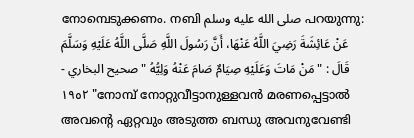നോമ്പെടുക്കണം. നബി صلى الله عليه وسلم പറയുന്നു: عَنْ عَائِشَةَ رَضِيَ اللَّهُ عَنْهَا، أَنَّ رَسُولَ اللَّهِ صَلَّى اللَّهُ عَلَيْهِ وَسَلَّمَ قَالَ : " مَنْ مَاتَ وَعَلَيْهِ صِيَامٌ صَامَ عَنْهُ وَلِيُّهُ " صحيح البخاري - ١٩٥٢ "നോമ്പ് നോറ്റുവീട്ടാനുള്ളവൻ മരണപ്പെട്ടാൽ അവന്റെ ഏറ്റവും അടുത്ത ബന്ധു അവനുവേണ്ടി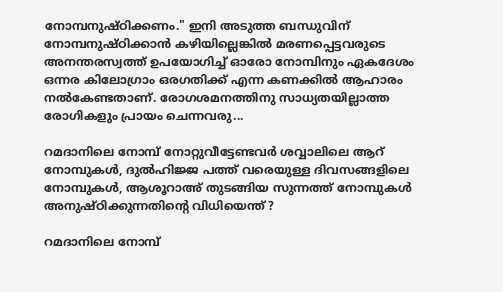നോമ്പനുഷ്ഠിക്കണം." ഇനി അടുത്ത ബന്ധുവിന് നോമ്പനുഷ്ഠിക്കാൻ കഴിയില്ലെങ്കിൽ മരണപ്പെട്ടവരുടെ അനന്തരസ്വത്ത് ഉപയോഗിച്ച് ഓരോ നോമ്പിനും ഏകദേശം ഒന്നര കിലോഗ്രാം ഒരഗതിക്ക് എന്ന കണക്കിൽ ആഹാരം നൽകേണ്ടതാണ്. രോഗശമനത്തിനു സാധ്യതയില്ലാത്ത രോഗികളും പ്രായം ചെന്നവരു...

റമദാനിലെ നോമ്പ് നോറ്റുവീട്ടേണ്ടവർ ശവ്വാലിലെ ആറ് നോമ്പുകൾ, ദുൽഹിജ്ജ പത്ത് വരെയുള്ള ദിവസങ്ങളിലെ നോമ്പുകൾ, ആശൂറാഅ് തുടങ്ങിയ സുന്നത്ത് നോമ്പുകൾ അനുഷ്ഠിക്കുന്നതിന്റെ വിധിയെന്ത് ?

റമദാനിലെ നോമ്പ്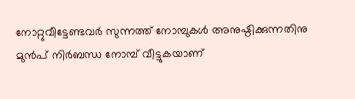നോറ്റുവീട്ടേണ്ടവർ സുന്നത്ത് നോമ്പുകൾ അനുഷ്ഠിക്കുന്നതിനു മുൻപ് നിർബന്ധ നോമ്പ് വീട്ടുകയാണ്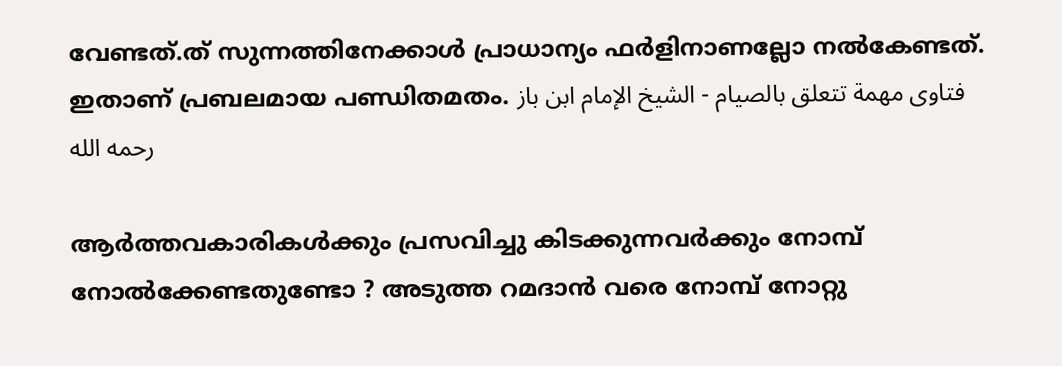വേണ്ടത്.ത് സുന്നത്തിനേക്കാൾ പ്രാധാന്യം ഫർളിനാണല്ലോ നൽകേണ്ടത്. ഇതാണ് പ്രബലമായ പണ്ഡിതമതം. فتاوى مهمة تتعلق بالصيام - الشيخ الإمام ابن باز رحمه الله

ആർത്തവകാരികൾക്കും പ്രസവിച്ചു കിടക്കുന്നവർക്കും നോമ്പ് നോൽക്കേണ്ടതുണ്ടോ ? അടുത്ത റമദാൻ വരെ നോമ്പ് നോറ്റു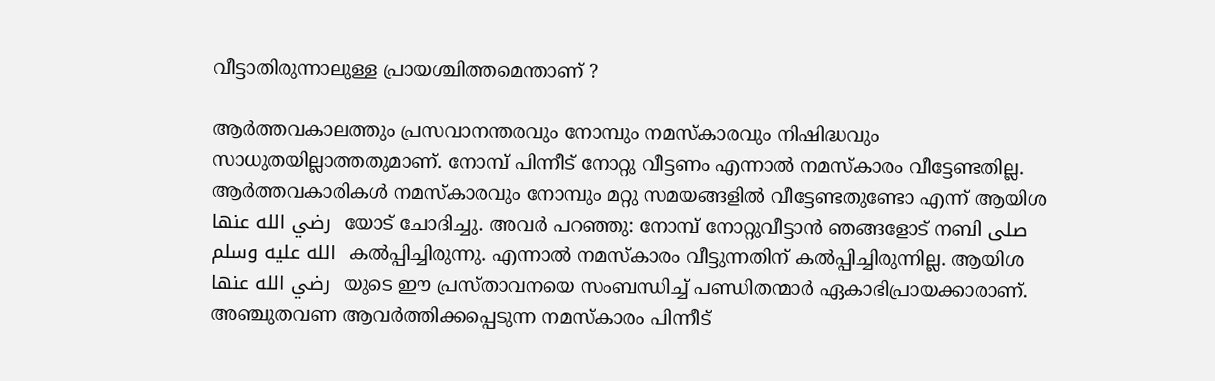വീട്ടാതിരുന്നാലുള്ള പ്രായശ്ചിത്തമെന്താണ് ?

ആർത്തവകാലത്തും പ്രസവാനന്തരവും നോമ്പും നമസ്കാരവും നിഷിദ്ധവും സാധുതയില്ലാത്തതുമാണ്. നോമ്പ് പിന്നീട് നോറ്റു വീട്ടണം എന്നാൽ നമസ്കാരം വീട്ടേണ്ടതില്ല. ആർത്തവകാരികൾ നമസ്കാരവും നോമ്പും മറ്റു സമയങ്ങളിൽ വീട്ടേണ്ടതുണ്ടോ എന്ന് ആയിശ رضي الله عنها  യോട് ചോദിച്ചു. അവർ പറഞ്ഞു: നോമ്പ് നോറ്റുവീട്ടാൻ ഞങ്ങളോട് നബി صلى الله عليه وسلم  കൽപ്പിച്ചിരുന്നു. എന്നാൽ നമസ്കാരം വീട്ടുന്നതിന് കൽപ്പിച്ചിരുന്നില്ല. ആയിശ رضي الله عنها  യുടെ ഈ പ്രസ്താവനയെ സംബന്ധിച്ച് പണ്ഡിതന്മാർ ഏകാഭിപ്രായക്കാരാണ്. അഞ്ചുതവണ ആവർത്തിക്കപ്പെടുന്ന നമസ്കാരം പിന്നീട്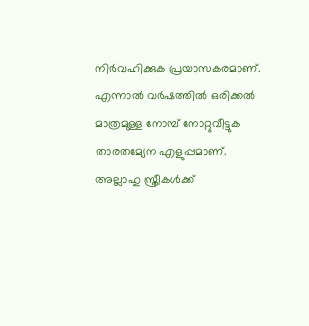നിർവഹിക്കുക പ്രയാസകരമാണ്. എന്നാൽ വർഷത്തിൽ ഒരിക്കൽ മാത്രമുള്ള നോമ്പ് നോറ്റുവീട്ടുക താരതമ്യേന എളുപ്പമാണ്. അല്ലാഹു സ്ത്രീകൾക്ക്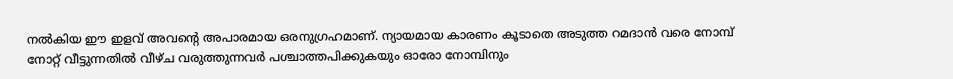നൽകിയ ഈ ഇളവ് അവന്റെ അപാരമായ ഒരനുഗ്രഹമാണ്. ന്യായമായ കാരണം കൂടാതെ അടുത്ത റമദാൻ വരെ നോമ്പ് നോറ്റ് വീട്ടുന്നതിൽ വീഴ്ച വരുത്തുന്നവർ പശ്ചാത്തപിക്കുകയും ഓരോ നോമ്പിനും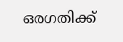ഒരഗതിക്ക്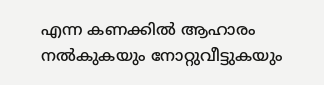എന്ന കണക്കിൽ ആഹാരം നൽകുകയും നോറ്റുവീട്ടുകയും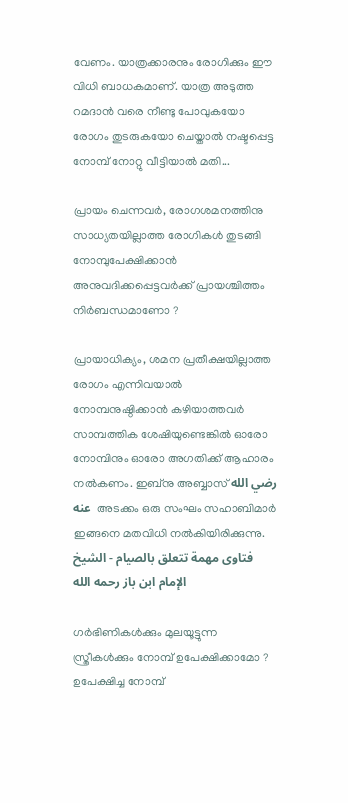വേണം. യാത്രക്കാരനും രോഗിക്കും ഈ വിധി ബാധകമാണ്. യാത്ര അടുത്ത റമദാൻ വരെ നീണ്ടു പോവുകയോ രോഗം തുടരുകയോ ചെയ്താൽ നഷ്ടപ്പെട്ട നോമ്പ് നോറ്റു വീട്ടിയാൽ മതി...

പ്രായം ചെന്നവർ, രോഗശമനത്തിനു സാധ്യതയില്ലാത്ത രോഗികൾ തുടങ്ങി നോമ്പുപേക്ഷിക്കാൻ അനുവദിക്കപ്പെട്ടവർക്ക് പ്രായശ്ചിത്തം നിർബന്ധമാണോ ?

പ്രായാധിക്യം, ശമന പ്രതീക്ഷയില്ലാത്ത രോഗം എന്നിവയാൽ നോമ്പനുഷ്ഠിക്കാൻ കഴിയാത്തവർ സാമ്പത്തിക ശേഷിയുണ്ടെങ്കിൽ ഓരോ നോമ്പിനും ഓരോ അഗതിക്ക് ആഹാരം നൽകണം. ഇബ്നു അബ്ബാസ് رضي الله عنه  അടക്കം ഒരു സംഘം സഹാബിമാർ ഇങ്ങനെ മതവിധി നൽകിയിരിക്കുന്നു. فتاوى مهمة تتعلق بالصيام - الشيخ الإمام ابن باز رحمه الله

ഗർഭിണികൾക്കും മുലയൂട്ടുന്ന സ്ത്രീകൾക്കും നോമ്പ് ഉപേക്ഷിക്കാമോ ? ഉപേക്ഷിച്ച നോമ്പ്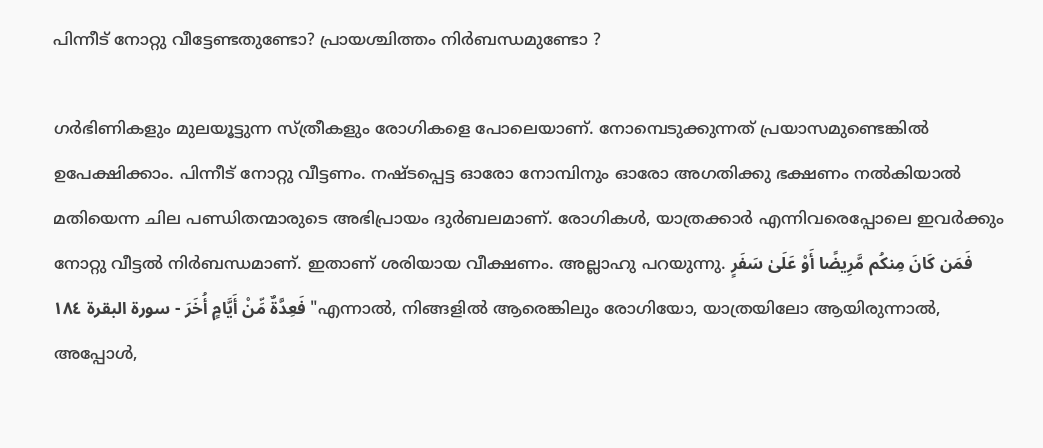പിന്നീട് നോറ്റു വീട്ടേണ്ടതുണ്ടോ? പ്രായശ്ചിത്തം നിർബന്ധമുണ്ടോ ?

ഗർഭിണികളും മുലയൂട്ടുന്ന സ്ത്രീകളും രോഗികളെ പോലെയാണ്. നോമ്പെടുക്കുന്നത് പ്രയാസമുണ്ടെങ്കിൽ ഉപേക്ഷിക്കാം. പിന്നീട് നോറ്റു വീട്ടണം. നഷ്ടപ്പെട്ട ഓരോ നോമ്പിനും ഓരോ അഗതിക്കു ഭക്ഷണം നൽകിയാൽ മതിയെന്ന ചില പണ്ഡിതന്മാരുടെ അഭിപ്രായം ദുർബലമാണ്. രോഗികൾ, യാത്രക്കാർ എന്നിവരെപ്പോലെ ഇവർക്കും നോറ്റു വീട്ടൽ നിർബന്ധമാണ്. ഇതാണ് ശരിയായ വീക്ഷണം. അല്ലാഹു പറയുന്നു. فَمَن كَانَ مِنكُم مَّرِيضًا أَوْ عَلَىٰ سَفَرٍ فَعِدَّةٌ مِّنْ أَيَّامٍ أُخَرَ - سورة البقرة ١٨٤ "എന്നാല്‍, നിങ്ങളില്‍ ആരെങ്കിലും രോഗിയോ, യാത്രയിലോ ആയിരുന്നാല്‍, അപ്പോള്‍,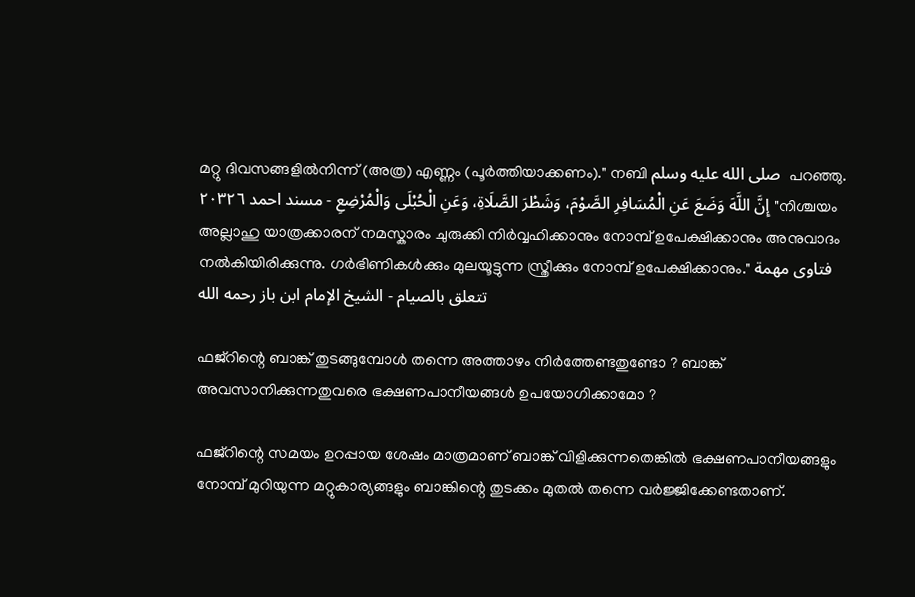മറ്റു ദിവസങ്ങളില്‍നിന്ന് (അത്ര) എണ്ണം (പൂര്‍ത്തിയാക്കണം)." നബി صلى الله عليه وسلم  പറഞ്ഞു. إِنَّ اللَّهَ وَضَعَ عَنِ الْمُسَافِرِ الصَّوْمَ، وَشَطْرَ الصَّلَاةِ، وَعَنِ الْحُبْلَى وَالْمُرْضِعِ - مسند احمد ٢٠٣٢٦ "നിശ്ചയം അല്ലാഹു യാത്രക്കാരന് നമസ്കാരം ചുരുക്കി നിർവ്വഹിക്കാനും നോമ്പ് ഉപേക്ഷിക്കാനും അനുവാദം നൽകിയിരിക്കുന്നു. ഗർഭിണികൾക്കും മുലയൂട്ടുന്ന സ്ത്രീക്കും നോമ്പ് ഉപേക്ഷിക്കാനും." فتاوى مهمة تتعلق بالصيام - الشيخ الإمام ابن باز رحمه الله

ഫജ്റിന്റെ ബാങ്ക് തുടങ്ങുമ്പോൾ തന്നെ അത്താഴം നിർത്തേണ്ടതുണ്ടോ ? ബാങ്ക് അവസാനിക്കുന്നതുവരെ ഭക്ഷണപാനീയങ്ങൾ ഉപയോഗിക്കാമോ ?

ഫജ്റിന്റെ സമയം ഉറപ്പായ ശേഷം മാത്രമാണ് ബാങ്ക് വിളിക്കുന്നതെങ്കിൽ ഭക്ഷണപാനീയങ്ങളും നോമ്പ് മുറിയുന്ന മറ്റുകാര്യങ്ങളും ബാങ്കിന്റെ തുടക്കം മുതൽ തന്നെ വർജ്ജിക്കേണ്ടതാണ്.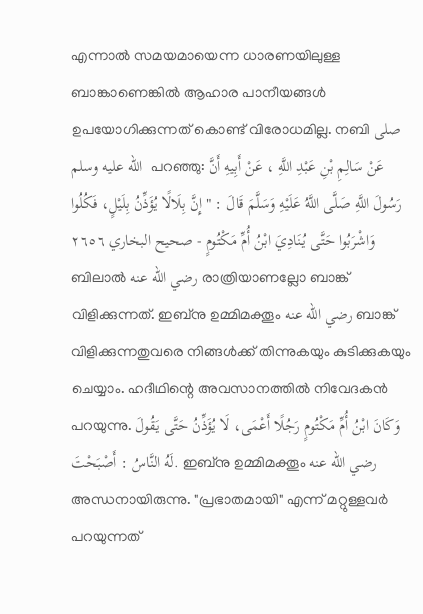എന്നാൽ സമയമായെന്ന ധാരണയിലുള്ള ബാങ്കാണെങ്കിൽ ആഹാര പാനീയങ്ങൾ ഉപയോഗിക്കുന്നത് കൊണ്ട് വിരോധമില്ല. നബി صلى الله عليه وسلم  പറഞ്ഞു: عَنْ سَالِمِ بْنِ عَبْدِ اللَّهِ ، عَنْ أَبِيهِ أَنَّ رَسُولَ اللَّهِ صَلَّى اللَّهُ عَلَيْهِ وَسَلَّمَ قَالَ : " إِنَّ بِلَالًا يُؤَذِّنُ بِلَيْلٍ، فَكُلُوا وَاشْرَبُوا حَتَّى يُنَادِيَ ابْنُ أُمِّ مَكْتُومٍ - صحيح البخاري ٢٦٥٦ ബിലാൽ رضي الله عنه രാത്രിയാണല്ലോ ബാങ്ക് വിളിക്കുന്നത്. ഇബ്നു ഉമ്മിമക്തൂം رضي الله عنه ബാങ്ക് വിളിക്കുന്നതുവരെ നിങ്ങൾക്ക് തിന്നുകയും കുടിക്കുകയും ചെയ്യാം. ഹദീഥിന്റെ അവസാനത്തിൽ നിവേദകൻ പറയുന്നു. وَكَانَ ابْنُ أُمِّ مَكْتُومٍ رَجُلًا أَعْمَى، لَا يُؤَذِّنُ حَتَّى يَقُولَ لَهُ النَّاسُ : أَصْبَحْتَ. ഇബ്നു ഉമ്മിമക്തൂം رضي الله عنه അന്ധനായിരുന്നു. "പ്രഭാതമായി" എന്ന് മറ്റുള്ളവർ പറയുന്നത്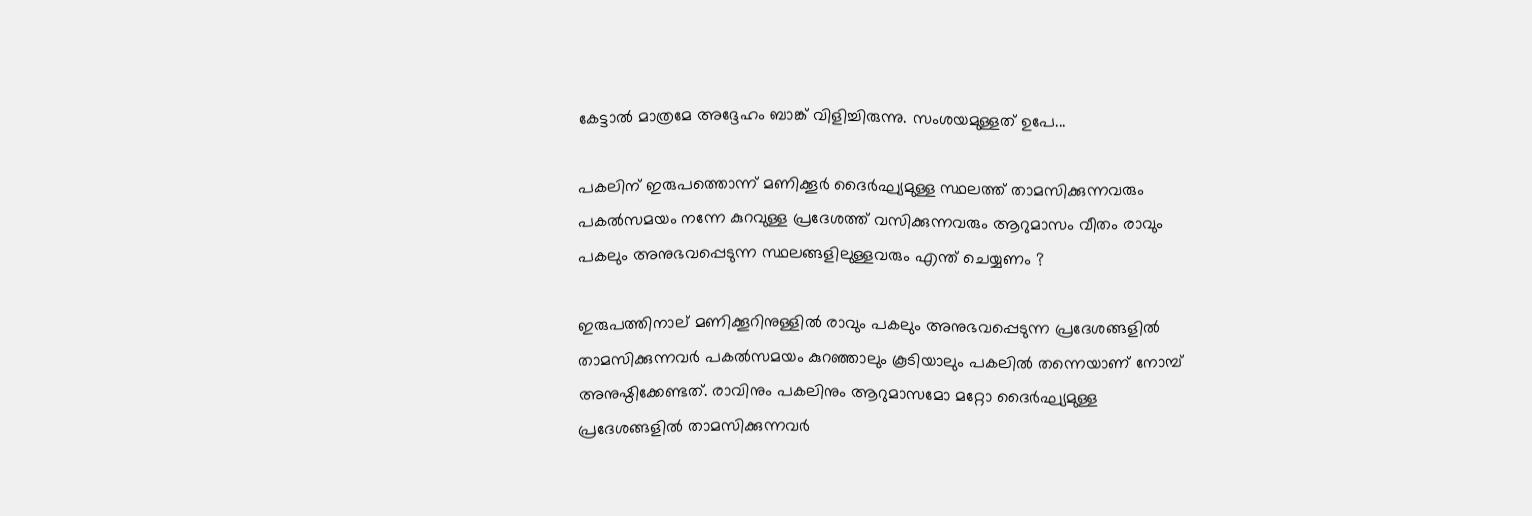കേട്ടാൽ മാത്രമേ അദ്ദേഹം ബാങ്ക് വിളിച്ചിരുന്നു. സംശയമുള്ളത് ഉപേ...

പകലിന് ഇരുപത്തൊന്ന് മണിക്കൂർ ദൈർഘ്യമുള്ള സ്ഥലത്ത് താമസിക്കുന്നവരും പകൽസമയം നന്നേ കുറവുള്ള പ്രദേശത്ത് വസിക്കുന്നവരും ആറുമാസം വീതം രാവും പകലും അനുഭവപ്പെടുന്ന സ്ഥലങ്ങളിലുള്ളവരും എന്ത് ചെയ്യണം ?

ഇരുപത്തിനാല് മണിക്കൂറിനുള്ളിൽ രാവും പകലും അനുഭവപ്പെടുന്ന പ്രദേശങ്ങളിൽ താമസിക്കുന്നവർ പകൽസമയം കുറഞ്ഞാലും കൂടിയാലും പകലിൽ തന്നെയാണ് നോമ്പ് അനുഷ്ഠിക്കേണ്ടത്. രാവിനും പകലിനും ആറുമാസമോ മറ്റോ ദൈർഘ്യമുള്ള പ്രദേശങ്ങളിൽ താമസിക്കുന്നവർ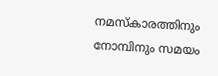നമസ്കാരത്തിനും നോമ്പിനും സമയം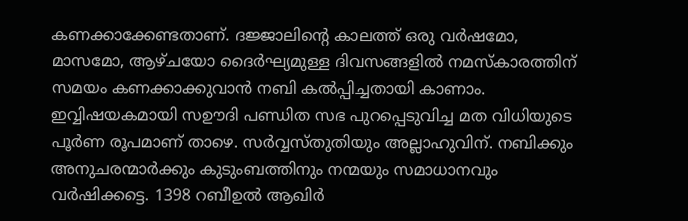കണക്കാക്കേണ്ടതാണ്. ദജ്ജാലിന്റെ കാലത്ത് ഒരു വർഷമോ, മാസമോ, ആഴ്ചയോ ദൈർഘ്യമുള്ള ദിവസങ്ങളിൽ നമസ്കാരത്തിന് സമയം കണക്കാക്കുവാൻ നബി കൽപ്പിച്ചതായി കാണാം. ഇവ്വിഷയകമായി സഊദി പണ്ഡിത സഭ പുറപ്പെടുവിച്ച മത വിധിയുടെ പൂർണ രൂപമാണ് താഴെ. സർവ്വസ്തുതിയും അല്ലാഹുവിന്. നബിക്കും അനുചരന്മാർക്കും കുടുംബത്തിനും നന്മയും സമാധാനവും വർഷിക്കട്ടെ. 1398 റബീഉൽ ആഖിർ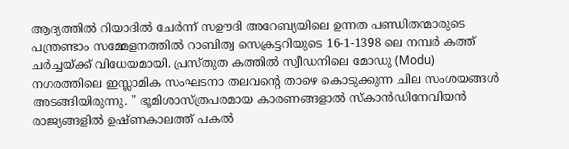ആദ്യത്തിൽ റിയാദിൽ ചേർന്ന് സഊദി അറേബ്യയിലെ ഉന്നത പണ്ഡിതന്മാരുടെ പന്ത്രണ്ടാം സമ്മേളനത്തിൽ റാബിത്വ സെക്രട്ടറിയുടെ 16-1-1398 ലെ നമ്പർ കത്ത് ചർച്ചയ്ക്ക് വിധേയമായി. പ്രസ്തുത കത്തിൽ സ്വീഡനിലെ മോഡു (Modu) നഗരത്തിലെ ഇസ്ലാമിക സംഘടനാ തലവന്റെ താഴെ കൊടുക്കുന്ന ചില സംശയങ്ങൾ അടങ്ങിയിരുന്നു. " ഭൂമിശാസ്ത്രപരമായ കാരണങ്ങളാൽ സ്കാൻഡിനേവിയൻ രാജ്യങ്ങളിൽ ഉഷ്ണകാലത്ത് പകൽ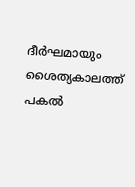ദീർഘമായും ശൈത്യകാലത്ത് പകൽ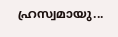ഹ്രസ്വമായു...